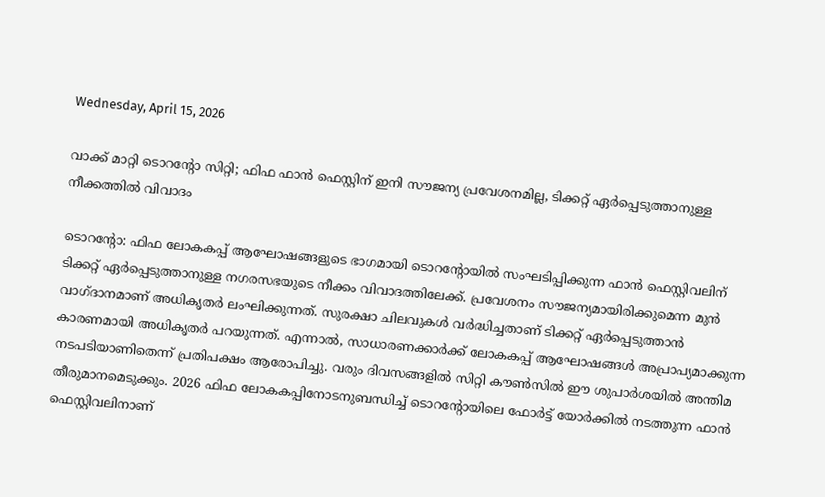Wednesday, April 15, 2026

വാക്ക് മാറ്റി ടൊറന്റോ സിറ്റി; ഫിഫ ഫാൻ ഫെസ്റ്റിന് ഇനി സൗജന്യ പ്രവേശനമില്ല, ടിക്കറ്റ് ഏർപ്പെടുത്താനുള്ള നീക്കത്തിൽ വിവാദം

ടൊറന്റോ: ഫിഫ ലോകകപ്പ് ആഘോഷങ്ങളുടെ ഭാഗമായി ടൊറന്റോയിൽ സംഘടിപ്പിക്കുന്ന ഫാൻ ഫെസ്റ്റിവലിന് ടിക്കറ്റ് ഏർപ്പെടുത്താനുള്ള നഗരസഭയുടെ നീക്കം വിവാദത്തിലേക്ക്‌. പ്രവേശനം സൗജന്യമായിരിക്കുമെന്ന മുൻ വാഗ്ദാനമാണ് അധികൃതർ ലംഘിക്കുന്നത്. സുരക്ഷാ ചിലവുകൾ വർദ്ധിച്ചതാണ് ടിക്കറ്റ് ഏർപ്പെടുത്താൻ കാരണമായി അധികൃതർ പറയുന്നത്. എന്നാൽ, സാധാരണക്കാർക്ക് ലോകകപ്പ് ആഘോഷങ്ങൾ അപ്രാപ്യമാക്കുന്ന നടപടിയാണിതെന്ന് പ്രതിപക്ഷം ആരോപിച്ചു. വരും ദിവസങ്ങളിൽ സിറ്റി കൗൺസിൽ ഈ ശുപാർശയിൽ അന്തിമ തീരുമാനമെടുക്കും. 2026 ഫിഫ ലോകകപ്പിനോടനുബന്ധിച്ച് ടൊറന്റോയിലെ ഫോർട്ട് യോർക്കിൽ നടത്തുന്ന ഫാൻ ഫെസ്റ്റിവലിനാണ്‌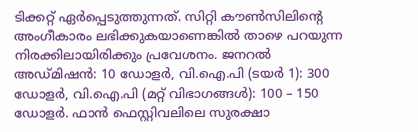ടിക്കറ്റ് ഏർപ്പെടുത്തുന്നത്‌. സിറ്റി കൗൺസിലിന്റെ അംഗീകാരം ലഭിക്കുകയാണെങ്കിൽ താഴെ പറയുന്ന നിരക്കിലായിരിക്കും പ്രവേശനം. ജനറൽ അഡ്മിഷൻ: 10 ഡോളർ, വി.ഐ.പി (ടയർ 1): 300 ഡോളർ, വി.ഐ.പി (മറ്റ് വിഭാഗങ്ങൾ): 100 – 150 ഡോളർ. ഫാൻ ഫെസ്റ്റിവലിലെ സുരക്ഷാ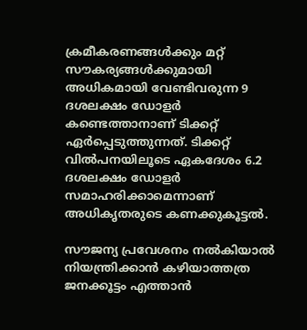ക്രമീകരണങ്ങൾക്കും മറ്റ് സൗകര്യങ്ങൾക്കുമായി അധികമായി വേണ്ടിവരുന്ന 9 ദശലക്ഷം ഡോളർ കണ്ടെത്താനാണ് ടിക്കറ്റ് ഏർപ്പെടുത്തുന്നത്. ടിക്കറ്റ് വിൽപനയിലൂടെ ഏകദേശം 6.2 ദശലക്ഷം ഡോളർ സമാഹരിക്കാമെന്നാണ് അധികൃതരുടെ കണക്കുകൂട്ടൽ.

സൗജന്യ പ്രവേശനം നൽകിയാൽ നിയന്ത്രിക്കാൻ കഴിയാത്തത്ര ജനക്കൂട്ടം എത്താൻ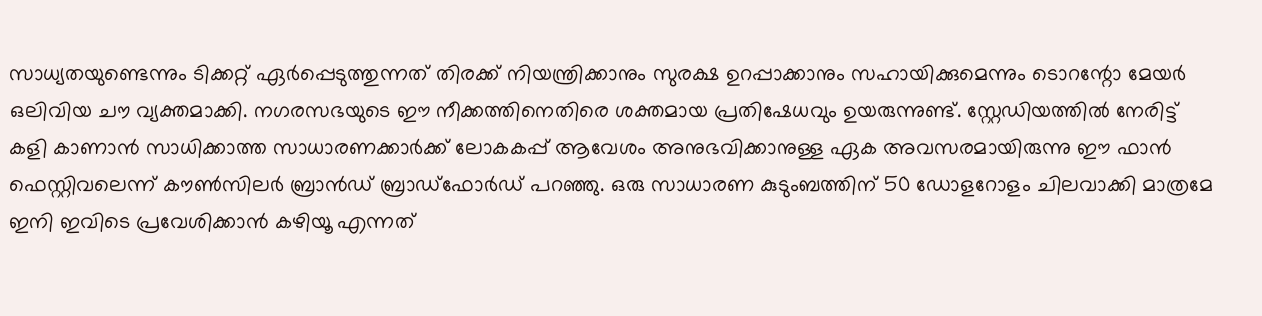സാധ്യതയുണ്ടെന്നും ടിക്കറ്റ് ഏർപ്പെടുത്തുന്നത് തിരക്ക് നിയന്ത്രിക്കാനും സുരക്ഷ ഉറപ്പാക്കാനും സഹായിക്കുമെന്നും ടൊറന്റോ മേയർ ഒലിവിയ ചൗ വ്യക്തമാക്കി. നഗരസഭയുടെ ഈ നീക്കത്തിനെതിരെ ശക്തമായ പ്രതിഷേധവും ഉയരുന്നുണ്ട്. സ്റ്റേഡിയത്തിൽ നേരിട്ട് കളി കാണാൻ സാധിക്കാത്ത സാധാരണക്കാർക്ക് ലോകകപ്പ് ആവേശം അനുഭവിക്കാനുള്ള ഏക അവസരമായിരുന്നു ഈ ഫാൻ ഫെസ്റ്റിവലെന്ന് കൗൺസിലർ ബ്രാൻഡ് ബ്രാഡ്‌ഫോർഡ് പറഞ്ഞു. ഒരു സാധാരണ കുടുംബത്തിന് 50 ഡോളറോളം ചിലവാക്കി മാത്രമേ ഇനി ഇവിടെ പ്രവേശിക്കാൻ കഴിയൂ എന്നത്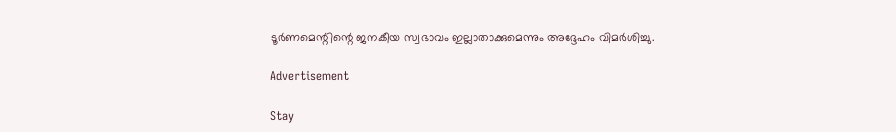ടൂർണമെന്റിന്റെ ജനകീയ സ്വഭാവം ഇല്ലാതാക്കുമെന്നും അദ്ദേഹം വിമർശിച്ചു.

Advertisement

Stay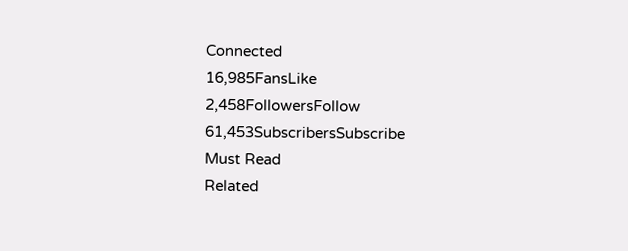Connected
16,985FansLike
2,458FollowersFollow
61,453SubscribersSubscribe
Must Read
Related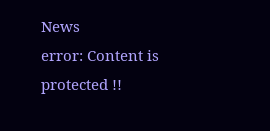News
error: Content is protected !!